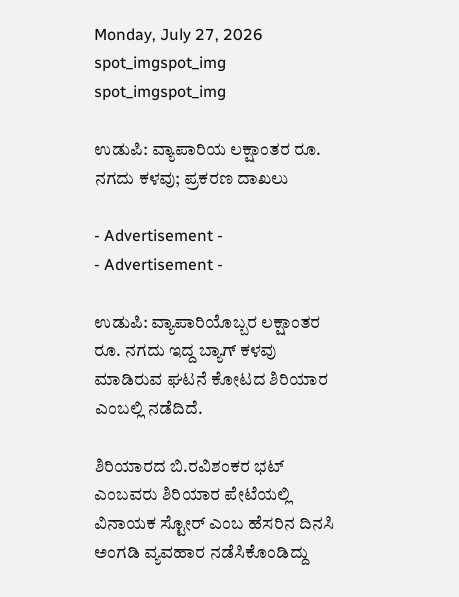Monday, July 27, 2026
spot_imgspot_img
spot_imgspot_img

ಉಡುಪಿ: ವ್ಯಾಪಾರಿಯ ಲಕ್ಷಾಂತರ ರೂ. ನಗದು ಕಳವು; ಪ್ರಕರಣ ದಾಖಲು

- Advertisement -
- Advertisement -

ಉಡುಪಿ: ವ್ಯಾಪಾರಿಯೊಬ್ಬರ ಲಕ್ಷಾಂತರ ರೂ. ನಗದು ಇದ್ದ ಬ್ಯಾಗ್ ಕಳವು ಮಾಡಿರುವ ಘಟನೆ ಕೋಟದ ಶಿರಿಯಾರ ಎಂಬಲ್ಲಿ ನಡೆದಿದೆ.

ಶಿರಿಯಾರದ ಬಿ.ರವಿಶಂಕರ ಭಟ್ ಎಂಬವರು ಶಿರಿಯಾರ ಪೇಟೆಯಲ್ಲಿ ವಿನಾಯಕ ಸ್ಟೋರ್ ಎಂಬ ಹೆಸರಿನ ದಿನಸಿ ಅಂಗಡಿ ವ್ಯವಹಾರ ನಡೆಸಿಕೊಂಡಿದ್ದು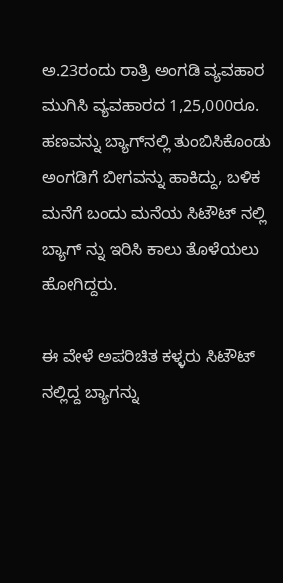ಅ.23ರಂದು ರಾತ್ರಿ ಅಂಗಡಿ ವ್ಯವಹಾರ ಮುಗಿಸಿ ವ್ಯವಹಾರದ 1,25,000ರೂ. ಹಣವನ್ನು ಬ್ಯಾಗ್‌ನಲ್ಲಿ ತುಂಬಿಸಿಕೊಂಡು ಅಂಗಡಿಗೆ ಬೀಗವನ್ನು ಹಾಕಿದ್ದು, ಬಳಿಕ ಮನೆಗೆ ಬಂದು ಮನೆಯ ಸಿಟೌಟ್ ನಲ್ಲಿ ಬ್ಯಾಗ್ ನ್ನು ಇರಿಸಿ ಕಾಲು ತೊಳೆಯಲು ಹೋಗಿದ್ದರು.

ಈ ವೇಳೆ ಅಪರಿಚಿತ ಕಳ್ಳರು ಸಿಟೌಟ್ ನಲ್ಲಿದ್ದ ಬ್ಯಾಗನ್ನು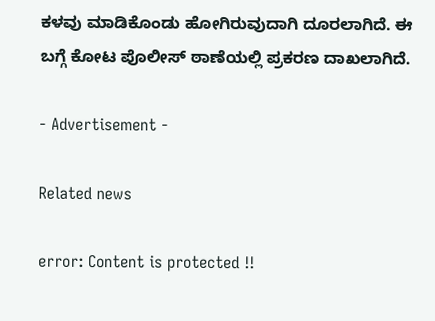ಕಳವು ಮಾಡಿಕೊಂಡು ಹೋಗಿರುವುದಾಗಿ ದೂರಲಾಗಿದೆ. ಈ ಬಗ್ಗೆ ಕೋಟ ಪೊಲೀಸ್ ಠಾಣೆಯಲ್ಲಿ ಪ್ರಕರಣ ದಾಖಲಾಗಿದೆ.

- Advertisement -

Related news

error: Content is protected !!